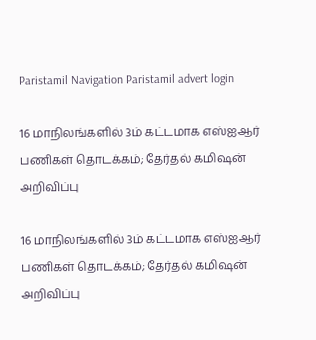Paristamil Navigation Paristamil advert login

16 மாநிலங்களில் 3ம் கட்டமாக எஸ்ஐஆர் பணிகள் தொடக்கம்; தேர்தல் கமிஷன் அறிவிப்பு

16 மாநிலங்களில் 3ம் கட்டமாக எஸ்ஐஆர் பணிகள் தொடக்கம்; தேர்தல் கமிஷன் அறிவிப்பு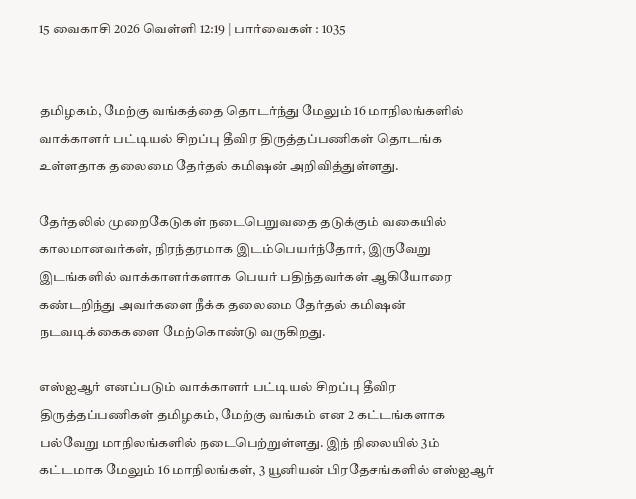15 வைகாசி 2026 வெள்ளி 12:19 | பார்வைகள் : 1035


தமிழகம், மேற்கு வங்கத்தை தொடர்ந்து மேலும் 16 மாநிலங்களில் வாக்காளர் பட்டியல் சிறப்பு தீவிர திருத்தப்பணிகள் தொடங்க உள்ளதாக தலைமை தேர்தல் கமிஷன் அறிவித்துள்ளது.

தேர்தலில் முறைகேடுகள் நடைபெறுவதை தடுக்கும் வகையில் காலமானவர்கள், நிரந்தரமாக இடம்பெயர்ந்தோர், இருவேறு இடங்களில் வாக்காளர்களாக பெயர் பதிந்தவர்கள் ஆகியோரை கண்டறிந்து அவர்களை நீக்க தலைமை தேர்தல் கமிஷன் நடவடிக்கைகளை மேற்கொண்டு வருகிறது.

எஸ்ஐஆர் எனப்படும் வாக்காளர் பட்டியல் சிறப்பு தீவிர திருத்தப்பணிகள் தமிழகம், மேற்கு வங்கம் என 2 கட்டங்களாக பல்வேறு மாநிலங்களில் நடைபெற்றுள்ளது. இந் நிலையில் 3ம் கட்டமாக மேலும் 16 மாநிலங்கள், 3 யூனியன் பிரதேசங்களில் எஸ்ஐஆர்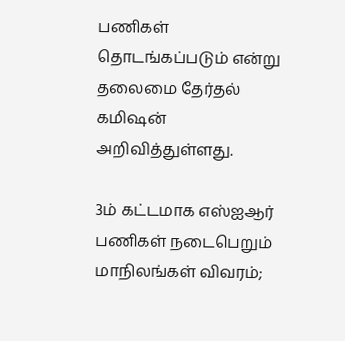பணிகள் தொடங்கப்படும் என்று தலைமை தேர்தல் கமிஷன் அறிவித்துள்ளது.

3ம் கட்டமாக எஸ்ஐஆர் பணிகள் நடைபெறும் மாநிலங்கள் விவரம்;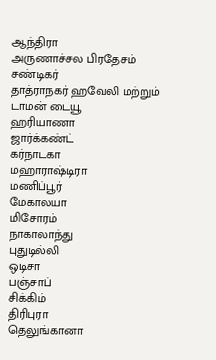ஆந்திரா
அருணாச்சல பிரதேசம்
சண்டிகர்
தாத்ராநகர் ஹவேலி மற்றும் டாமன் டையூ
ஹரியாணா
ஜார்க்கண்ட்
கர்நாடகா
மஹாராஷ்டிரா
மணிப்பூர்
மேகாலயா
மிசோரம்
நாகாலாந்து
புதுடில்லி
ஒடிசா
பஞ்சாப்
சிக்கிம்
திரிபுரா
தெலுங்கானா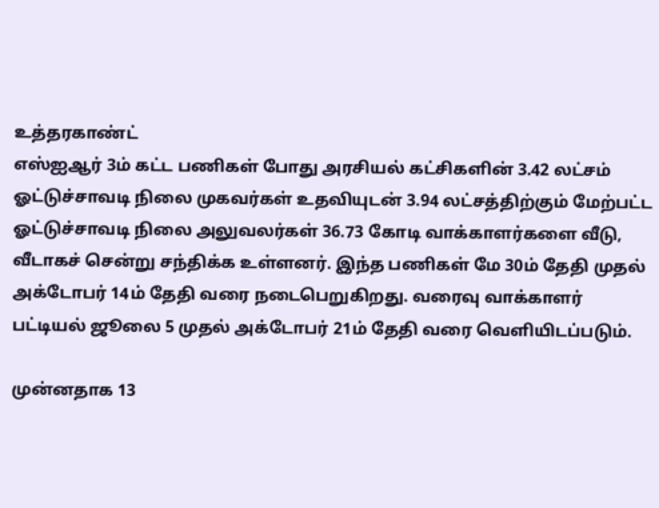உத்தரகாண்ட்
எஸ்ஐஆர் 3ம் கட்ட பணிகள் போது அரசியல் கட்சிகளின் 3.42 லட்சம் ஓட்டுச்சாவடி நிலை முகவர்கள் உதவியுடன் 3.94 லட்சத்திற்கும் மேற்பட்ட ஓட்டுச்சாவடி நிலை அலுவலர்கள் 36.73 கோடி வாக்காளர்களை வீடு, வீடாகச் சென்று சந்திக்க உள்ளனர். இந்த பணிகள் மே 30ம் தேதி முதல் அக்டோபர் 14ம் தேதி வரை நடைபெறுகிறது. வரைவு வாக்காளர் பட்டியல் ஜூலை 5 முதல் அக்டோபர் 21ம் தேதி வரை வெளியிடப்படும்.

முன்னதாக 13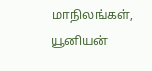மாநிலங்கள், யூனியன்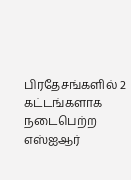பிரதேசங்களில் 2 கட்டங்களாக நடைபெற்ற எஸ்ஐஆர்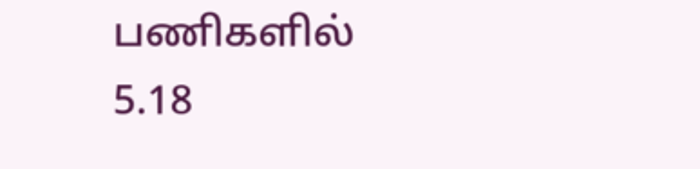பணிகளில் 5.18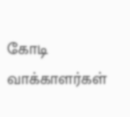கோடி வாக்காளர்கள்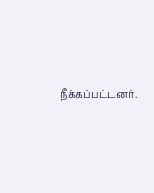நீக்கப்பட்டனர்.